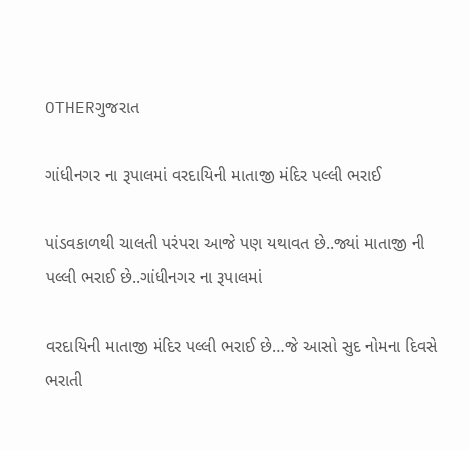OTHERગુજરાત

ગાંધીનગર ના રૂપાલમાં વરદાયિની માતાજી મંદિર પલ્લી ભરાઈ

પાંડવકાળથી ચાલતી પરંપરા આજે પણ યથાવત છે..જ્યાં માતાજી ની પલ્લી ભરાઈ છે..ગાંધીનગર ના રૂપાલમાં

વરદાયિની માતાજી મંદિર પલ્લી ભરાઈ છે…જે આસો સુદ નોમના દિવસે ભરાતી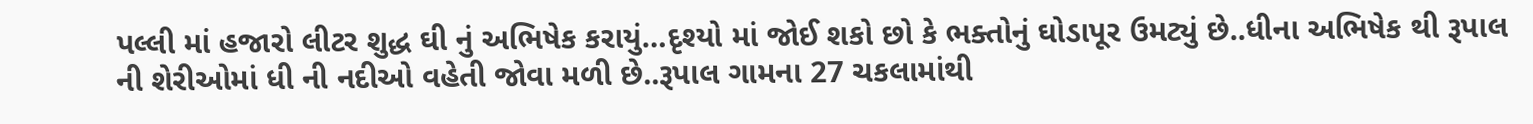પલ્લી માં હજારો લીટર શુદ્ધ ઘી નું અભિષેક કરાયું…દૃશ્યો માં જોઈ શકો છો કે ભક્તોનું ઘોડાપૂર ઉમટ્યું છે..ધીના અભિષેક થી રૂપાલ ની શેરીઓમાં ધી ની નદીઓ વહેતી જોવા મળી છે..રૂપાલ ગામના 27 ચકલામાંથી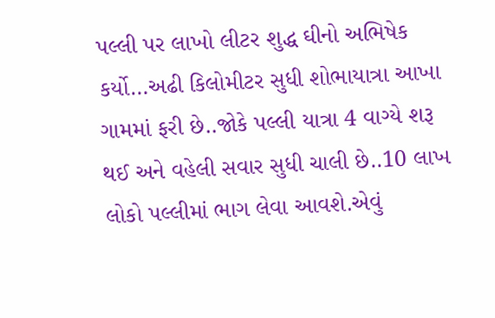પલ્લી પર લાખો લીટર શુદ્ધ ઘીનો અભિષેક કર્યો…અઢી કિલોમીટર સુધી શોભાયાત્રા આખા ગામમાં ફરી છે..જોકે પલ્લી યાત્રા 4 વાગ્યે શરૂ થઈ અને વહેલી સવાર સુધી ચાલી છે..10 લાખ લોકો પલ્લીમાં ભાગ લેવા આવશે.એવું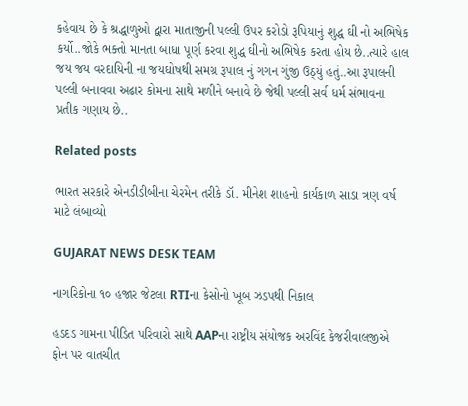કહેવાય છે કે શ્રદ્ધાળુઓ દ્વારા માતાજીની પલ્લી ઉપર કરોડો રૂપિયાનું શુદ્ધ ઘી નો અભિષેક કર્યો..જોકે ભક્તો માનતા બાધા પૂર્ણ કરવા શુદ્ધ ઘીનો અભિષેક કરતા હોય છે..ત્યારે હાલ જય જય વરદાયિની ના જયઘોષથી સમગ્ર રૂપાલ નું ગગન ગુંજી ઉઠ્યું હતું..આ રૂપાલની પલ્લી બનાવવા અઢાર કોમના સાથે મળીને બનાવે છે જેથી પલ્લી સર્વ ધર્મ સંભાવના પ્રતીક ગણાય છે..

Related posts

ભારત સરકારે એનડીડીબીના ચેરમેન તરીકે ડૉ. મીનેશ શાહનો કાર્યકાળ સાડા ત્રણ વર્ષ માટે લંબાવ્યો

GUJARAT NEWS DESK TEAM

નાગરિકોના ૧૦ હજાર જેટલા RTIના કેસોનો ખૂબ ઝડપથી નિકાલ

હડદડ ગામના પીડિત પરિવારો સાથે AAPના રાષ્ટ્રીય સંયોજક અરવિંદ કેજરીવાલજીએ ફોન પર વાતચીત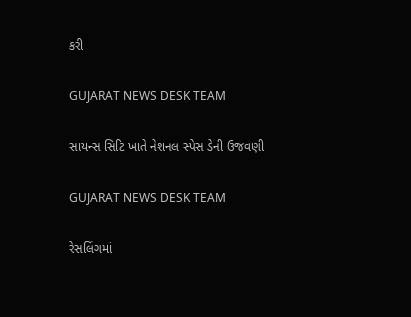કરી

GUJARAT NEWS DESK TEAM

સાયન્સ સિટિ ખાતે નેશનલ સ્પેસ ડેની ઉજવણી

GUJARAT NEWS DESK TEAM

રેસલિંગમાં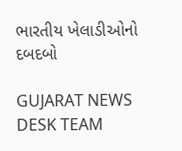ભારતીય ખેલાડીઓનો દબદબો

GUJARAT NEWS DESK TEAM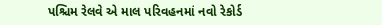પશ્ચિમ રેલવે એ માલ પરિવહનમાં નવો રેકોર્ડ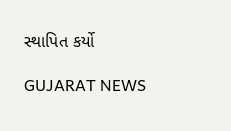સ્થાપિત કર્યો

GUJARAT NEWS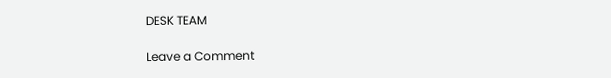DESK TEAM

Leave a Comment